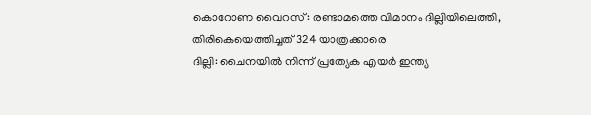കൊറോണ വൈറസ്: രണ്ടാമത്തെ വിമാനം ദില്ലിയിലെത്തി, തിരികെയെത്തിച്ചത് 324 യാത്രക്കാരെ
ദില്ലി: ചൈനയിൽ നിന്ന് പ്രത്യേക എയർ ഇന്ത്യ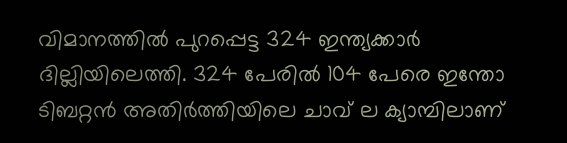വിമാനത്തിൽ പുറപ്പെട്ട 324 ഇന്ത്യക്കാർ ദില്ലിയിലെത്തി. 324 പേരിൽ 104 പേരെ ഇന്തോ ടിബറ്റൻ അതിർത്തിയിലെ ചാവ് ല ക്യാമ്പിലാണ്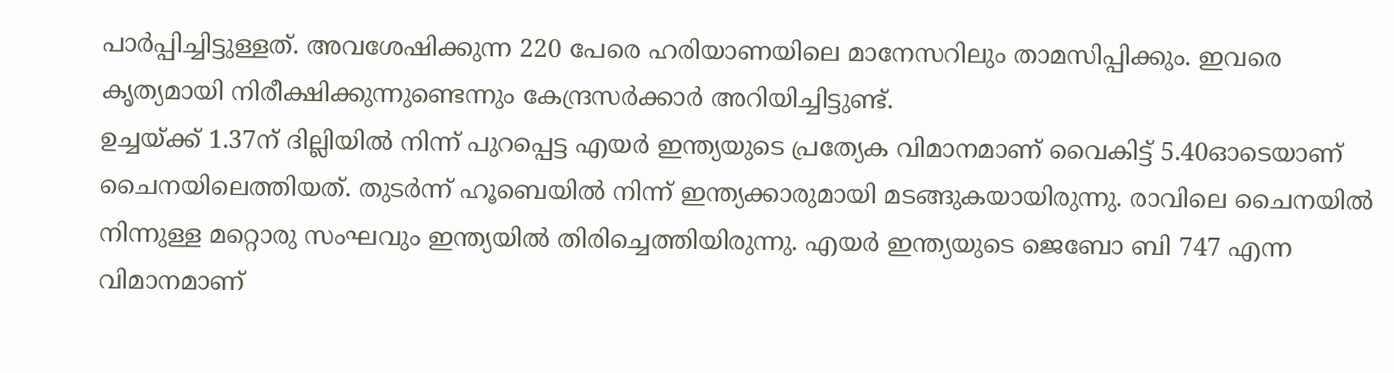പാർപ്പിച്ചിട്ടുള്ളത്. അവശേഷിക്കുന്ന 220 പേരെ ഹരിയാണയിലെ മാനേസറിലും താമസിപ്പിക്കും. ഇവരെ കൃത്യമായി നിരീക്ഷിക്കുന്നുണ്ടെന്നും കേന്ദ്രസർക്കാർ അറിയിച്ചിട്ടുണ്ട്.
ഉച്ചയ്ക്ക് 1.37ന് ദില്ലിയിൽ നിന്ന് പുറപ്പെട്ട എയർ ഇന്ത്യയുടെ പ്രത്യേക വിമാനമാണ് വൈകിട്ട് 5.40ഓടെയാണ് ചൈനയിലെത്തിയത്. തുടർന്ന് ഹൂബെയിൽ നിന്ന് ഇന്ത്യക്കാരുമായി മടങ്ങുകയായിരുന്നു. രാവിലെ ചൈനയിൽ നിന്നുള്ള മറ്റൊരു സംഘവും ഇന്ത്യയിൽ തിരിച്ചെത്തിയിരുന്നു. എയർ ഇന്ത്യയുടെ ജെബോ ബി 747 എന്ന വിമാനമാണ്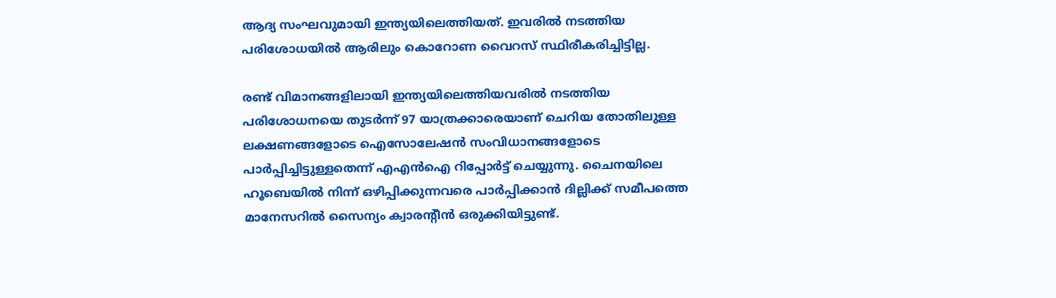ആദ്യ സംഘവുമായി ഇന്ത്യയിലെത്തിയത്. ഇവരിൽ നടത്തിയ പരിശോധയിൽ ആരിലും കൊറോണ വൈറസ് സ്ഥിരീകരിച്ചിട്ടില്ല.

രണ്ട് വിമാനങ്ങളിലായി ഇന്ത്യയിലെത്തിയവരിൽ നടത്തിയ പരിശോധനയെ തുടർന്ന് 97 യാത്രക്കാരെയാണ് ചെറിയ തോതിലുള്ള ലക്ഷണങ്ങളോടെ ഐസോലേഷൻ സംവിധാനങ്ങളോടെ പാർപ്പിച്ചിട്ടുള്ളതെന്ന് എഎൻഐ റിപ്പോർട്ട് ചെയ്യുന്നു. ചൈനയിലെ ഹൂബെയിൽ നിന്ന് ഒഴിപ്പിക്കുന്നവരെ പാർപ്പിക്കാൻ ദില്ലിക്ക് സമീപത്തെ മാനേസറിൽ സൈന്യം ക്വാരന്റീൻ ഒരുക്കിയിട്ടുണ്ട്.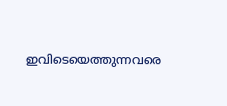ഇവിടെയെത്തുന്നവരെ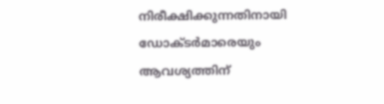നിരീക്ഷിക്കുന്നതിനായി ഡോക്ടർമാരെയും ആവശ്യത്തിന്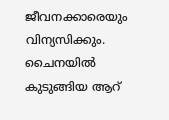ജീവനക്കാരെയും വിന്യസിക്കും. ചൈനയിൽ കുടുങ്ങിയ ആറ്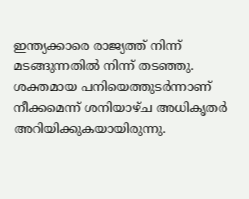ഇന്ത്യക്കാരെ രാജ്യത്ത് നിന്ന് മടങ്ങുന്നതിൽ നിന്ന് തടഞ്ഞു. ശക്തമായ പനിയെത്തുടർന്നാണ് നീക്കമെന്ന് ശനിയാഴ്ച അധികൃതർ അറിയിക്കുകയായിരുന്നു.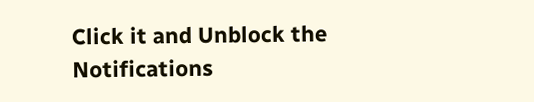Click it and Unblock the Notifications